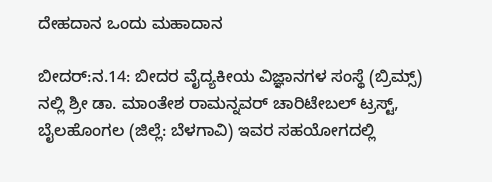ದೇಹದಾನ ಒಂದು ಮಹಾದಾನ

ಬೀದರ್:ನ.14: ಬೀದರ ವೈದ್ಯಕೀಯ ವಿಜ್ಞಾನಗಳ ಸಂಸ್ಥೆ (ಬ್ರಿಮ್ಸ್) ನಲ್ಲಿ ಶ್ರೀ ಡಾ. ಮಾಂತೇಶ ರಾಮನ್ನವರ್ ಚಾರಿಟೇಬಲ್ ಟ್ರಸ್ಟ್, ಬೈಲಹೊಂಗಲ (ಜಿಲ್ಲೆ: ಬೆಳಗಾವಿ) ಇವರ ಸಹಯೋಗದಲ್ಲಿ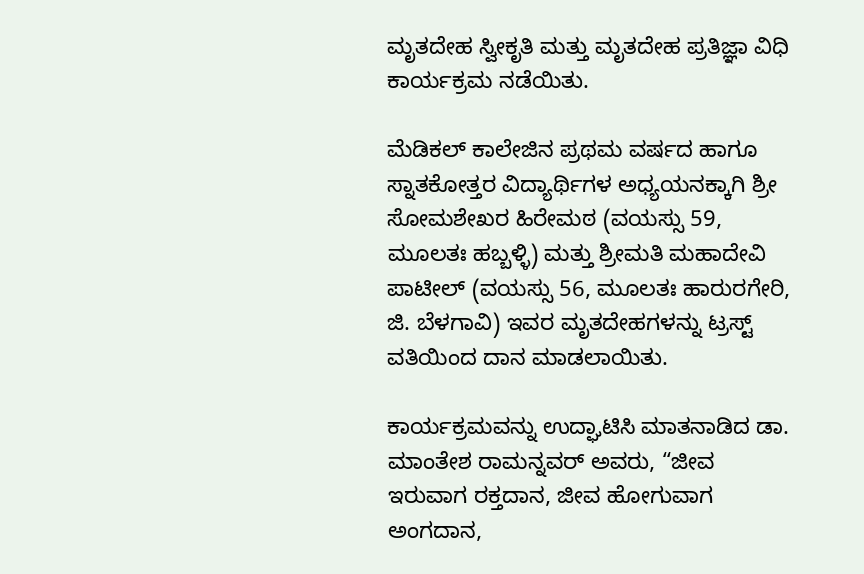ಮೃತದೇಹ ಸ್ವೀಕೃತಿ ಮತ್ತು ಮೃತದೇಹ ಪ್ರತಿಜ್ಞಾ ವಿಧಿ ಕಾರ್ಯಕ್ರಮ ನಡೆಯಿತು.

ಮೆಡಿಕಲ್ ಕಾಲೇಜಿನ ಪ್ರಥಮ ವರ್ಷದ ಹಾಗೂ ಸ್ನಾತಕೋತ್ತರ ವಿದ್ಯಾರ್ಥಿಗಳ ಅಧ್ಯಯನಕ್ಕಾಗಿ ಶ್ರೀ ಸೋಮಶೇಖರ ಹಿರೇಮಠ (ವಯಸ್ಸು 59, ಮೂಲತಃ ಹಬ್ಬಳ್ಳಿ) ಮತ್ತು ಶ್ರೀಮತಿ ಮಹಾದೇವಿ ಪಾಟೀಲ್ (ವಯಸ್ಸು 56, ಮೂಲತಃ ಹಾರುರಗೇರಿ, ಜಿ. ಬೆಳಗಾವಿ) ಇವರ ಮೃತದೇಹಗಳನ್ನು ಟ್ರಸ್ಟ್ ವತಿಯಿಂದ ದಾನ ಮಾಡಲಾಯಿತು.

ಕಾರ್ಯಕ್ರಮವನ್ನು ಉದ್ಘಾಟಿಸಿ ಮಾತನಾಡಿದ ಡಾ. ಮಾಂತೇಶ ರಾಮನ್ನವರ್ ಅವರು, “ಜೀವ ಇರುವಾಗ ರಕ್ತದಾನ, ಜೀವ ಹೋಗುವಾಗ ಅಂಗದಾನ,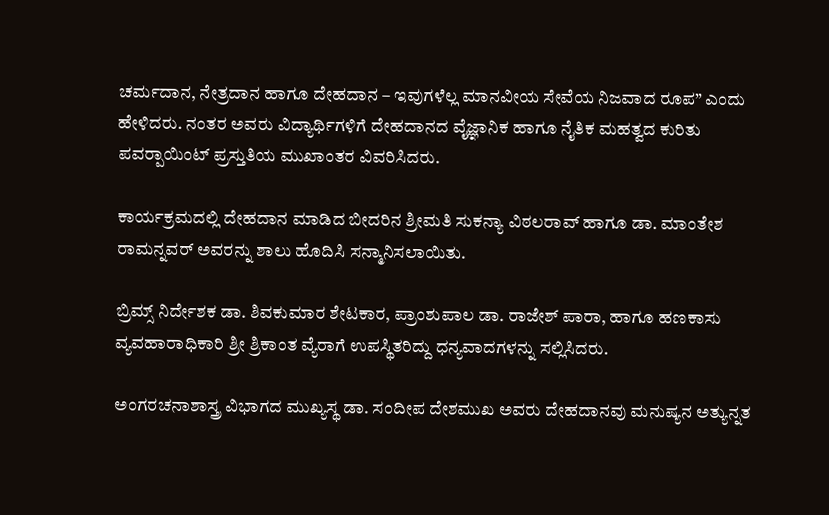ಚರ್ಮದಾನ, ನೇತ್ರದಾನ ಹಾಗೂ ದೇಹದಾನ – ಇವುಗಳೆಲ್ಲ ಮಾನವೀಯ ಸೇವೆಯ ನಿಜವಾದ ರೂಪ” ಎಂದು ಹೇಳಿದರು. ನಂತರ ಅವರು ವಿದ್ಯಾರ್ಥಿಗಳಿಗೆ ದೇಹದಾನದ ವೈಜ್ಞಾನಿಕ ಹಾಗೂ ನೈತಿಕ ಮಹತ್ವದ ಕುರಿತು ಪವರ್‍ಪಾಯಿಂಟ್ ಪ್ರಸ್ತುತಿಯ ಮುಖಾಂತರ ವಿವರಿಸಿದರು.

ಕಾರ್ಯಕ್ರಮದಲ್ಲಿ ದೇಹದಾನ ಮಾಡಿದ ಬೀದರಿನ ಶ್ರೀಮತಿ ಸುಕನ್ಯಾ ವಿಠಲರಾವ್ ಹಾಗೂ ಡಾ. ಮಾಂತೇಶ ರಾಮನ್ನವರ್ ಅವರನ್ನು ಶಾಲು ಹೊದಿಸಿ ಸನ್ಮಾನಿಸಲಾಯಿತು.

ಬ್ರಿಮ್ಸ್ ನಿರ್ದೇಶಕ ಡಾ. ಶಿವಕುಮಾರ ಶೇಟಕಾರ, ಪ್ರಾಂಶುಪಾಲ ಡಾ. ರಾಜೇಶ್ ಪಾರಾ, ಹಾಗೂ ಹಣಕಾಸು ವ್ಯವಹಾರಾಧಿಕಾರಿ ಶ್ರೀ ಶ್ರಿಕಾಂತ ವ್ಯೆರಾಗೆ ಉಪಸ್ಥಿತರಿದ್ದು ಧನ್ಯವಾದಗಳನ್ನು ಸಲ್ಲಿಸಿದರು.

ಅಂಗರಚನಾಶಾಸ್ತ್ರ ವಿಭಾಗದ ಮುಖ್ಯಸ್ಥ ಡಾ. ಸಂದೀಪ ದೇಶಮುಖ ಅವರು ದೇಹದಾನವು ಮನುಷ್ಯನ ಅತ್ಯುನ್ನತ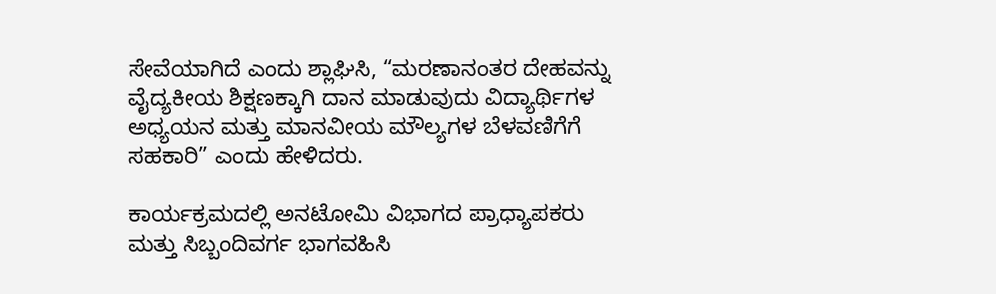ಸೇವೆಯಾಗಿದೆ ಎಂದು ಶ್ಲಾಘಿಸಿ, “ಮರಣಾನಂತರ ದೇಹವನ್ನು ವೈದ್ಯಕೀಯ ಶಿಕ್ಷಣಕ್ಕಾಗಿ ದಾನ ಮಾಡುವುದು ವಿದ್ಯಾರ್ಥಿಗಳ ಅಧ್ಯಯನ ಮತ್ತು ಮಾನವೀಯ ಮೌಲ್ಯಗಳ ಬೆಳವಣಿಗೆಗೆ ಸಹಕಾರಿ” ಎಂದು ಹೇಳಿದರು.

ಕಾರ್ಯಕ್ರಮದಲ್ಲಿ ಅನಟೋಮಿ ವಿಭಾಗದ ಪ್ರಾಧ್ಯಾಪಕರು ಮತ್ತು ಸಿಬ್ಬಂದಿವರ್ಗ ಭಾಗವಹಿಸಿ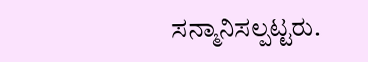ಸನ್ಮಾನಿಸಲ್ಪಟ್ಟರು.